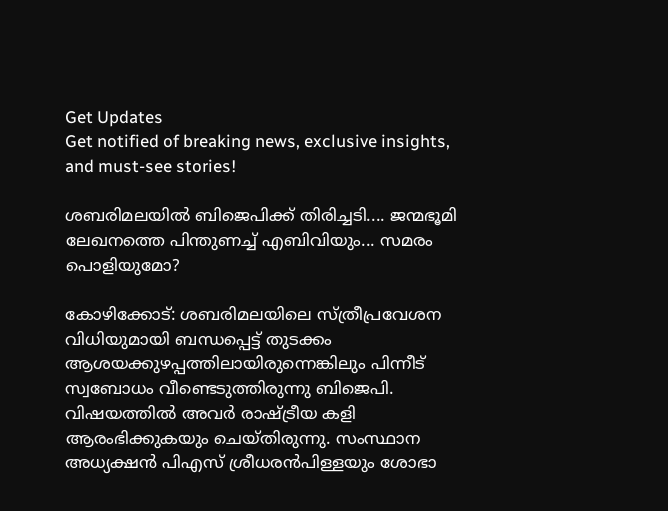Get Updates
Get notified of breaking news, exclusive insights, and must-see stories!

ശബരിമലയില്‍ ബിജെപിക്ക് തിരിച്ചടി.... ജന്മഭൂമി ലേഖനത്തെ പിന്തുണച്ച് എബിവിയും... സമരം പൊളിയുമോ?

കോഴിക്കോട്: ശബരിമലയിലെ സ്ത്രീപ്രവേശന വിധിയുമായി ബന്ധപ്പെട്ട് തുടക്കം ആശയക്കുഴപ്പത്തിലായിരുന്നെങ്കിലും പിന്നീട് സ്വബോധം വീണ്ടെടുത്തിരുന്നു ബിജെപി. വിഷയത്തില്‍ അവര്‍ രാഷ്ട്രീയ കളി ആരംഭിക്കുകയും ചെയ്തിരുന്നു. സംസ്ഥാന അധ്യക്ഷന്‍ പിഎസ് ശ്രീധരന്‍പിള്ളയും ശോഭാ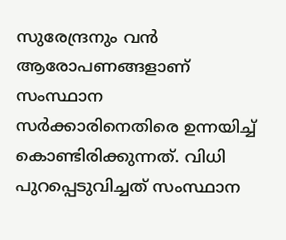സുരേന്ദ്രനും വന്‍ ആരോപണങ്ങളാണ് സംസ്ഥാന സര്‍ക്കാരിനെതിരെ ഉന്നയിച്ച് കൊണ്ടിരിക്കുന്നത്. വിധി പുറപ്പെടുവിച്ചത് സംസ്ഥാന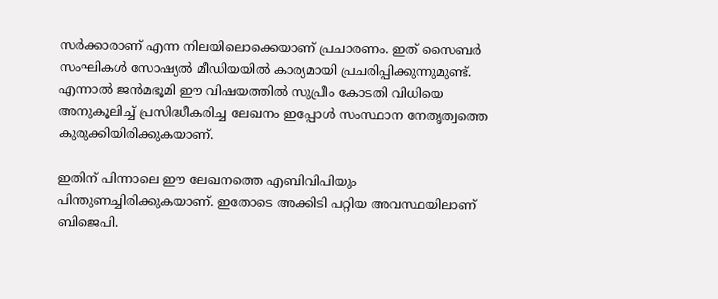സര്‍ക്കാരാണ് എന്ന നിലയിലൊക്കെയാണ് പ്രചാരണം. ഇത് സൈബര്‍ സംഘികള്‍ സോഷ്യല്‍ മീഡിയയില്‍ കാര്യമായി പ്രചരിപ്പിക്കുന്നുമുണ്ട്. എന്നാല്‍ ജന്‍മഭൂമി ഈ വിഷയത്തില്‍ സുപ്രീം കോടതി വിധിയെ അനുകൂലിച്ച് പ്രസിദ്ധീകരിച്ച ലേഖനം ഇപ്പോള്‍ സംസ്ഥാന നേതൃത്വത്തെ കുരുക്കിയിരിക്കുകയാണ്.

ഇതിന് പിന്നാലെ ഈ ലേഖനത്തെ എബിവിപിയും പിന്തുണച്ചിരിക്കുകയാണ്. ഇതോടെ അക്കിടി പറ്റിയ അവസ്ഥയിലാണ് ബിജെപി.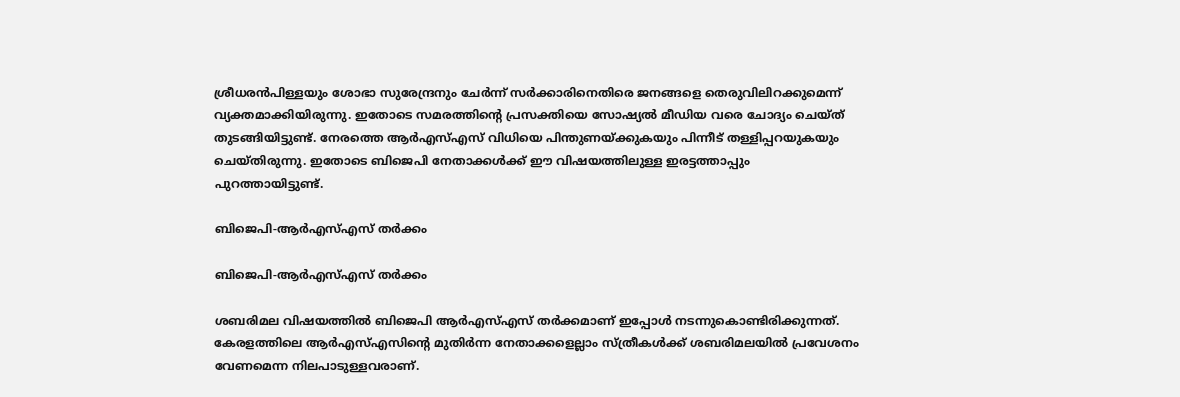ശ്രീധരന്‍പിള്ളയും ശോഭാ സുരേന്ദ്രനും ചേര്‍ന്ന് സര്‍ക്കാരിനെതിരെ ജനങ്ങളെ തെരുവിലിറക്കുമെന്ന് വ്യക്തമാക്കിയിരുന്നു. ഇതോടെ സമരത്തിന്റെ പ്രസക്തിയെ സോഷ്യല്‍ മീഡിയ വരെ ചോദ്യം ചെയ്ത് തുടങ്ങിയിട്ടുണ്ട്. നേരത്തെ ആര്‍എസ്എസ് വിധിയെ പിന്തുണയ്ക്കുകയും പിന്നീട് തള്ളിപ്പറയുകയും ചെയ്തിരുന്നു. ഇതോടെ ബിജെപി നേതാക്കള്‍ക്ക് ഈ വിഷയത്തിലുള്ള ഇരട്ടത്താപ്പും പുറത്തായിട്ടുണ്ട്.

ബിജെപി-ആര്‍എസ്എസ് തര്‍ക്കം

ബിജെപി-ആര്‍എസ്എസ് തര്‍ക്കം

ശബരിമല വിഷയത്തില്‍ ബിജെപി ആര്‍എസ്എസ് തര്‍ക്കമാണ് ഇപ്പോള്‍ നടന്നുകൊണ്ടിരിക്കുന്നത്. കേരളത്തിലെ ആര്‍എസ്എസിന്റെ മുതിര്‍ന്ന നേതാക്കളെല്ലാം സ്ത്രീകള്‍ക്ക് ശബരിമലയില്‍ പ്രവേശനം വേണമെന്ന നിലപാടുള്ളവരാണ്.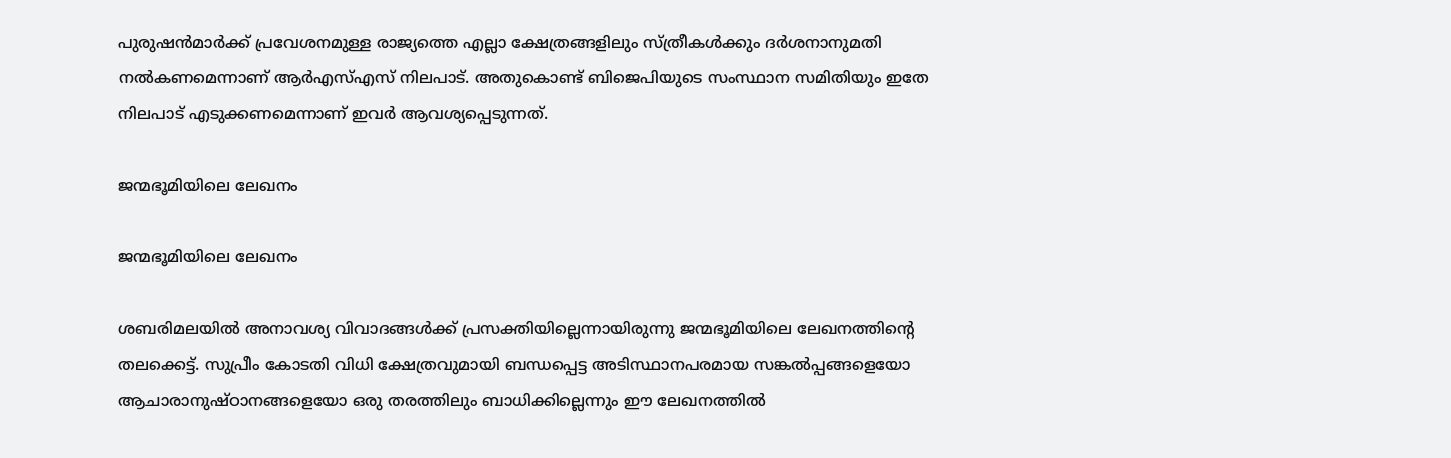പുരുഷന്‍മാര്‍ക്ക് പ്രവേശനമുള്ള രാജ്യത്തെ എല്ലാ ക്ഷേത്രങ്ങളിലും സ്ത്രീകള്‍ക്കും ദര്‍ശനാനുമതി നല്‍കണമെന്നാണ് ആര്‍എസ്എസ് നിലപാട്. അതുകൊണ്ട് ബിജെപിയുടെ സംസ്ഥാന സമിതിയും ഇതേ നിലപാട് എടുക്കണമെന്നാണ് ഇവര്‍ ആവശ്യപ്പെടുന്നത്.

ജന്മഭൂമിയിലെ ലേഖനം

ജന്മഭൂമിയിലെ ലേഖനം

ശബരിമലയില്‍ അനാവശ്യ വിവാദങ്ങള്‍ക്ക് പ്രസക്തിയില്ലെന്നായിരുന്നു ജന്മഭൂമിയിലെ ലേഖനത്തിന്റെ തലക്കെട്ട്. സുപ്രീം കോടതി വിധി ക്ഷേത്രവുമായി ബന്ധപ്പെട്ട അടിസ്ഥാനപരമായ സങ്കല്‍പ്പങ്ങളെയോ ആചാരാനുഷ്ഠാനങ്ങളെയോ ഒരു തരത്തിലും ബാധിക്കില്ലെന്നും ഈ ലേഖനത്തില്‍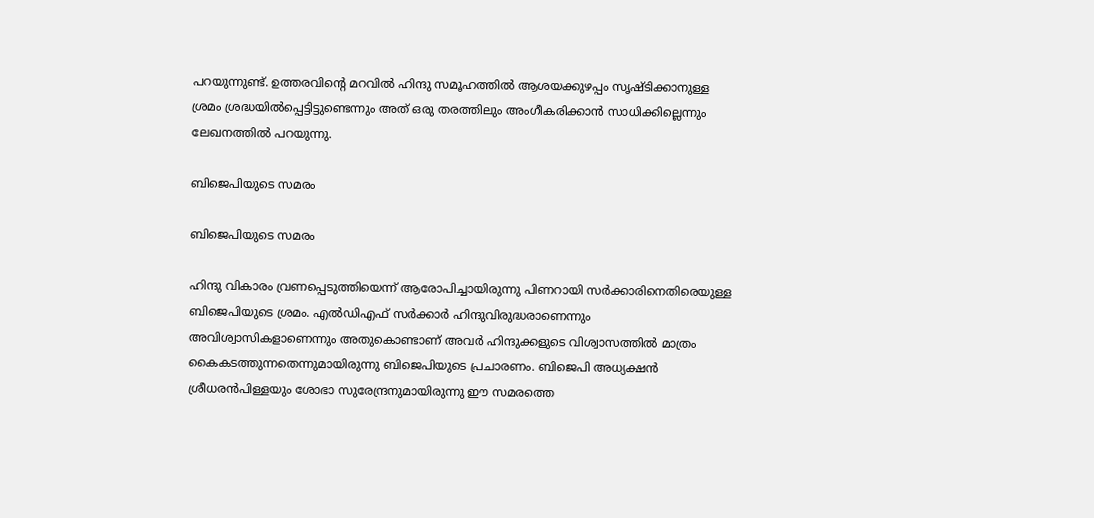പറയുന്നുണ്ട്. ഉത്തരവിന്റെ മറവില്‍ ഹിന്ദു സമൂഹത്തില്‍ ആശയക്കുഴപ്പം സൃഷ്ടിക്കാനുള്ള ശ്രമം ശ്രദ്ധയില്‍പ്പെട്ടിട്ടുണ്ടെന്നും അത് ഒരു തരത്തിലും അംഗീകരിക്കാന്‍ സാധിക്കില്ലെന്നും ലേഖനത്തില്‍ പറയുന്നു.

ബിജെപിയുടെ സമരം

ബിജെപിയുടെ സമരം

ഹിന്ദു വികാരം വ്രണപ്പെടുത്തിയെന്ന് ആരോപിച്ചായിരുന്നു പിണറായി സര്‍ക്കാരിനെതിരെയുള്ള ബിജെപിയുടെ ശ്രമം. എല്‍ഡിഎഫ് സര്‍ക്കാര്‍ ഹിന്ദുവിരുദ്ധരാണെന്നും അവിശ്വാസികളാണെന്നും അതുകൊണ്ടാണ് അവര്‍ ഹിന്ദുക്കളുടെ വിശ്വാസത്തില്‍ മാത്രം കൈകടത്തുന്നതെന്നുമായിരുന്നു ബിജെപിയുടെ പ്രചാരണം. ബിജെപി അധ്യക്ഷന്‍ ശ്രീധരന്‍പിള്ളയും ശോഭാ സുരേന്ദ്രനുമായിരുന്നു ഈ സമരത്തെ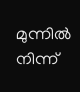മുന്നില്‍ നിന്ന്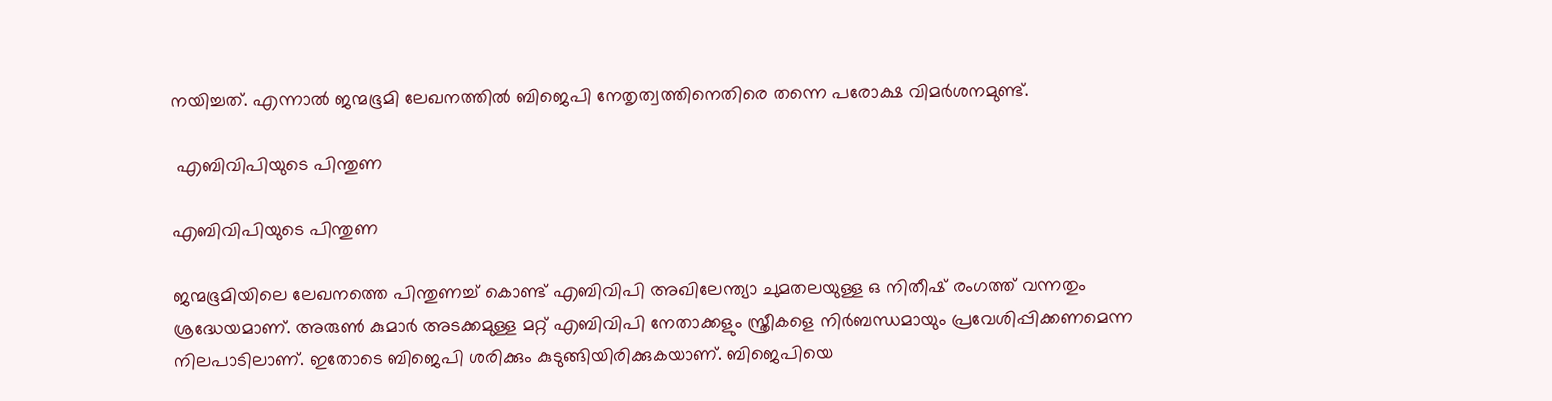നയിച്ചത്. എന്നാല്‍ ജന്മഭൂമി ലേഖനത്തില്‍ ബിജെപി നേതൃത്വത്തിനെതിരെ തന്നെ പരോക്ഷ വിമര്‍ശനമുണ്ട്.

 എബിവിപിയുടെ പിന്തുണ

എബിവിപിയുടെ പിന്തുണ

ജന്മഭൂമിയിലെ ലേഖനത്തെ പിന്തുണച്ച് കൊണ്ട് എബിവിപി അഖിലേന്ത്യാ ചുമതലയുള്ള ഒ നിതീഷ് രംഗത്ത് വന്നതും ശ്രദ്ധേയമാണ്. അരുണ്‍ കുമാര്‍ അടക്കമുള്ള മറ്റ് എബിവിപി നേതാക്കളും സ്ത്രീകളെ നിര്‍ബന്ധമായും പ്രവേശിപ്പിക്കണമെന്ന നിലപാടിലാണ്. ഇതോടെ ബിജെപി ശരിക്കും കുടുങ്ങിയിരിക്കുകയാണ്. ബിജെപിയെ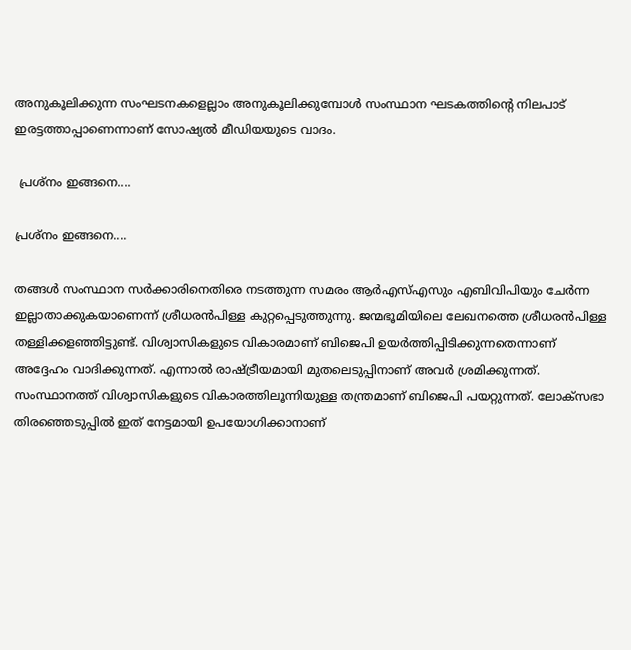അനുകൂലിക്കുന്ന സംഘടനകളെല്ലാം അനുകൂലിക്കുമ്പോള്‍ സംസ്ഥാന ഘടകത്തിന്റെ നിലപാട് ഇരട്ടത്താപ്പാണെന്നാണ് സോഷ്യല്‍ മീഡിയയുടെ വാദം.

 പ്രശ്‌നം ഇങ്ങനെ....

പ്രശ്‌നം ഇങ്ങനെ....

തങ്ങള്‍ സംസ്ഥാന സര്‍ക്കാരിനെതിരെ നടത്തുന്ന സമരം ആര്‍എസ്എസും എബിവിപിയും ചേര്‍ന്ന ഇല്ലാതാക്കുകയാണെന്ന് ശ്രീധരന്‍പിള്ള കുറ്റപ്പെടുത്തുന്നു. ജന്മഭൂമിയിലെ ലേഖനത്തെ ശ്രീധരന്‍പിള്ള തള്ളിക്കളഞ്ഞിട്ടുണ്ട്. വിശ്വാസികളുടെ വികാരമാണ് ബിജെപി ഉയര്‍ത്തിപ്പിടിക്കുന്നതെന്നാണ് അദ്ദേഹം വാദിക്കുന്നത്. എന്നാല്‍ രാഷ്ട്രീയമായി മുതലെടുപ്പിനാണ് അവര്‍ ശ്രമിക്കുന്നത്. സംസ്ഥാനത്ത് വിശ്വാസികളുടെ വികാരത്തിലൂന്നിയുള്ള തന്ത്രമാണ് ബിജെപി പയറ്റുന്നത്. ലോക്‌സഭാ തിരഞ്ഞെടുപ്പില്‍ ഇത് നേട്ടമായി ഉപയോഗിക്കാനാണ്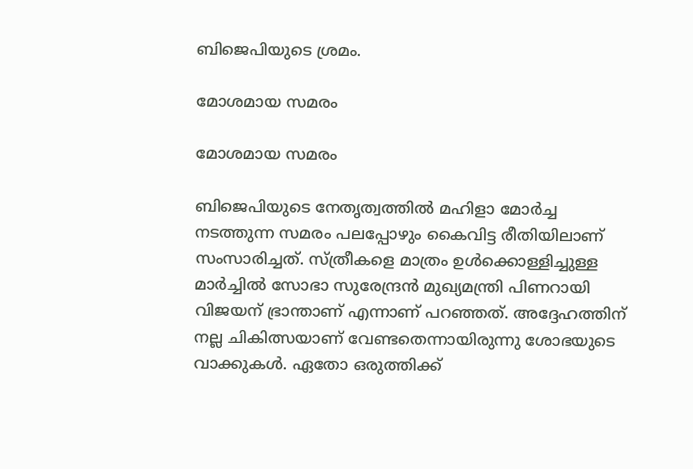ബിജെപിയുടെ ശ്രമം.

മോശമായ സമരം

മോശമായ സമരം

ബിജെപിയുടെ നേതൃത്വത്തില്‍ മഹിളാ മോര്‍ച്ച നടത്തുന്ന സമരം പലപ്പോഴും കൈവിട്ട രീതിയിലാണ് സംസാരിച്ചത്. സ്ത്രീകളെ മാത്രം ഉള്‍ക്കൊള്ളിച്ചുള്ള മാര്‍ച്ചില്‍ സോഭാ സുരേന്ദ്രന്‍ മുഖ്യമന്ത്രി പിണറായി വിജയന് ഭ്രാന്താണ് എന്നാണ് പറഞ്ഞത്. അദ്ദേഹത്തിന് നല്ല ചികിത്സയാണ് വേണ്ടതെന്നായിരുന്നു ശോഭയുടെ വാക്കുകള്‍. ഏതോ ഒരുത്തിക്ക്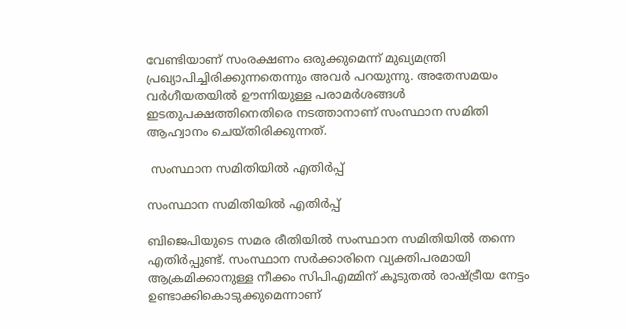വേണ്ടിയാണ് സംരക്ഷണം ഒരുക്കുമെന്ന് മുഖ്യമന്ത്രി പ്രഖ്യാപിച്ചിരിക്കുന്നതെന്നും അവര്‍ പറയുന്നു. അതേസമയം വര്‍ഗീയതയില്‍ ഊന്നിയുള്ള പരാമര്‍ശങ്ങള്‍ ഇടതുപക്ഷത്തിനെതിരെ നടത്താനാണ് സംസ്ഥാന സമിതി ആഹ്വാനം ചെയ്തിരിക്കുന്നത്.

 സംസ്ഥാന സമിതിയില്‍ എതിര്‍പ്പ്

സംസ്ഥാന സമിതിയില്‍ എതിര്‍പ്പ്

ബിജെപിയുടെ സമര രീതിയില്‍ സംസ്ഥാന സമിതിയില്‍ തന്നെ എതിര്‍പ്പുണ്ട്. സംസ്ഥാന സര്‍ക്കാരിനെ വ്യക്തിപരമായി ആക്രമിക്കാനുള്ള നീക്കം സിപിഎമ്മിന് കൂടുതല്‍ രാഷ്ട്രീയ നേട്ടം ഉണ്ടാക്കികൊടുക്കുമെന്നാണ്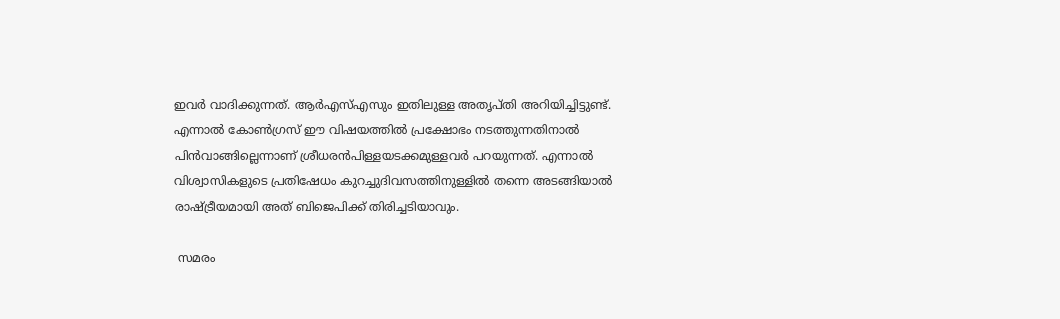ഇവര്‍ വാദിക്കുന്നത്. ആര്‍എസ്എസും ഇതിലുള്ള അതൃപ്തി അറിയിച്ചിട്ടുണ്ട്. എന്നാല്‍ കോണ്‍ഗ്രസ് ഈ വിഷയത്തില്‍ പ്രക്ഷോഭം നടത്തുന്നതിനാല്‍ പിന്‍വാങ്ങില്ലെന്നാണ് ശ്രീധരന്‍പിള്ളയടക്കമുള്ളവര്‍ പറയുന്നത്. എന്നാല്‍ വിശ്വാസികളുടെ പ്രതിഷേധം കുറച്ചുദിവസത്തിനുള്ളില്‍ തന്നെ അടങ്ങിയാല്‍ രാഷ്ട്രീയമായി അത് ബിജെപിക്ക് തിരിച്ചടിയാവും.

 സമരം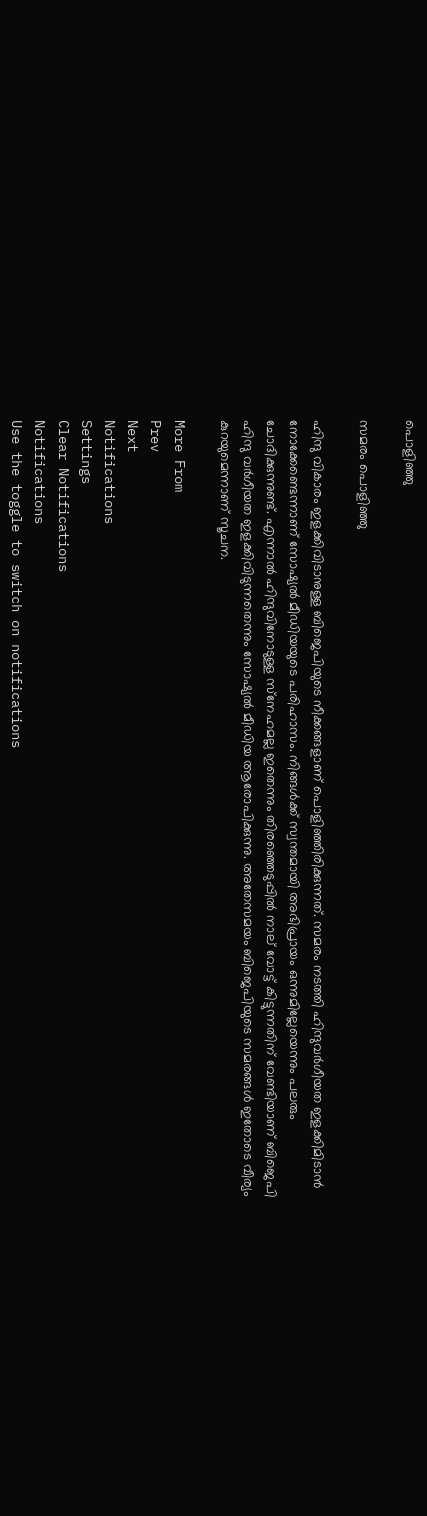പൊളിഞ്ഞു

സമരം പൊളിഞ്ഞു

ഹിന്ദു വികാരം ഇളക്കിവിടാനുള്ള ബിജെപിയുടെ നീക്കങ്ങളാണ് പൊളിഞ്ഞിരിക്കുന്നത്. സമരം നടത്തി ഹിന്ദുവര്‍ഗീയത ഇളക്കിമിടാന്‍ നോക്കേണ്ടെന്നാണ് സോഷ്യല്‍ മീഡിയയുടെ പരിഹാസം. നിങ്ങള്‍ക്ക് സ്വന്തമായി അഭിപ്രായം ഒന്നുമില്ലേയെന്നും പലരും ചോദിക്കുന്നുണ്ട്. എന്നാല്‍ ഹിന്ദുവിനോടുള്ള സ്‌നേഹമല്ല ഇതെന്നും തിരഞ്ഞെടുപ്പില്‍ നാല് വോട്ട് കിട്ടുന്നതിന് വേണ്ടിയാണ് ബിജെപി ഹിന്ദു വര്‍ഗീയത ഇളക്കിവിടുന്നതെന്നും സോഷ്യല്‍ മീഡിയ ആരോപിക്കുന്നു. അതേസമയം ബിജെപിയുടെ സമരങ്ങള്‍ ഇതോടെ വീര്യം കുറയുമെന്നാണ് സൂചന.

More From
Prev
Next
Notifications
Settings
Clear Notifications
Notifications
Use the toggle to switch on notifications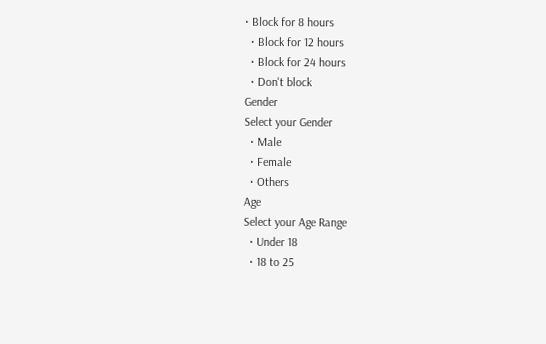• Block for 8 hours
  • Block for 12 hours
  • Block for 24 hours
  • Don't block
Gender
Select your Gender
  • Male
  • Female
  • Others
Age
Select your Age Range
  • Under 18
  • 18 to 25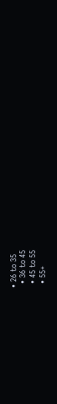• 26 to 35
  • 36 to 45
  • 45 to 55
  • 55+